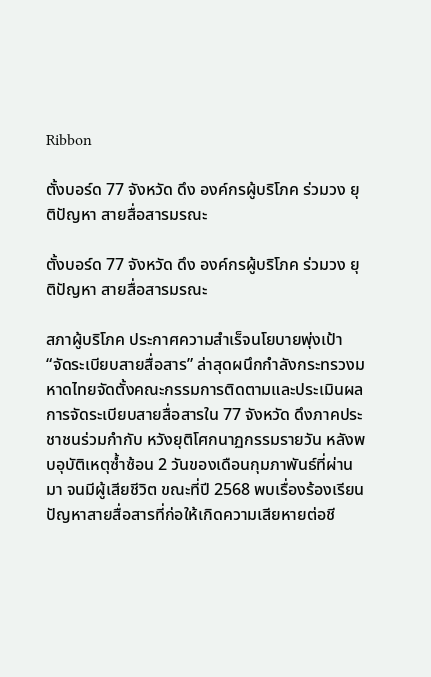Ribbon

ตั้งบอร์ด 77 จังหวัด ดึง องค์กรผู้บริโภค ร่วมวง ยุติปัญหา สายสื่อสารมรณะ

ตั้งบอร์ด 77 จังหวัด ดึง องค์กรผู้บริโภค ร่วมวง ยุติปัญหา สายสื่อสารมรณะ

สภาผู้บริโภค ประกาศความสำเร็จนโยบายพุ่งเป้า “จัดระเบียบสายสื่อสาร” ล่าสุดผนึกกำลังกระทรวงมหาดไทยจัดตั้งคณะกรรมการติดตามและประเมินผลการจัดระเบียบสายสื่อสารใน 77 จังหวัด ดึงภาคประชาชนร่วมกำกับ หวังยุติโศกนาฏกรรมรายวัน หลังพบอุบัติเหตุซ้ำซ้อน 2 วันของเดือนกุมภาพันธ์ที่ผ่านมา จนมีผู้เสียชีวิต ขณะที่ปี 2568 พบเรื่องร้องเรียนปัญหาสายสื่อสารที่ก่อให้เกิดความเสียหายต่อชี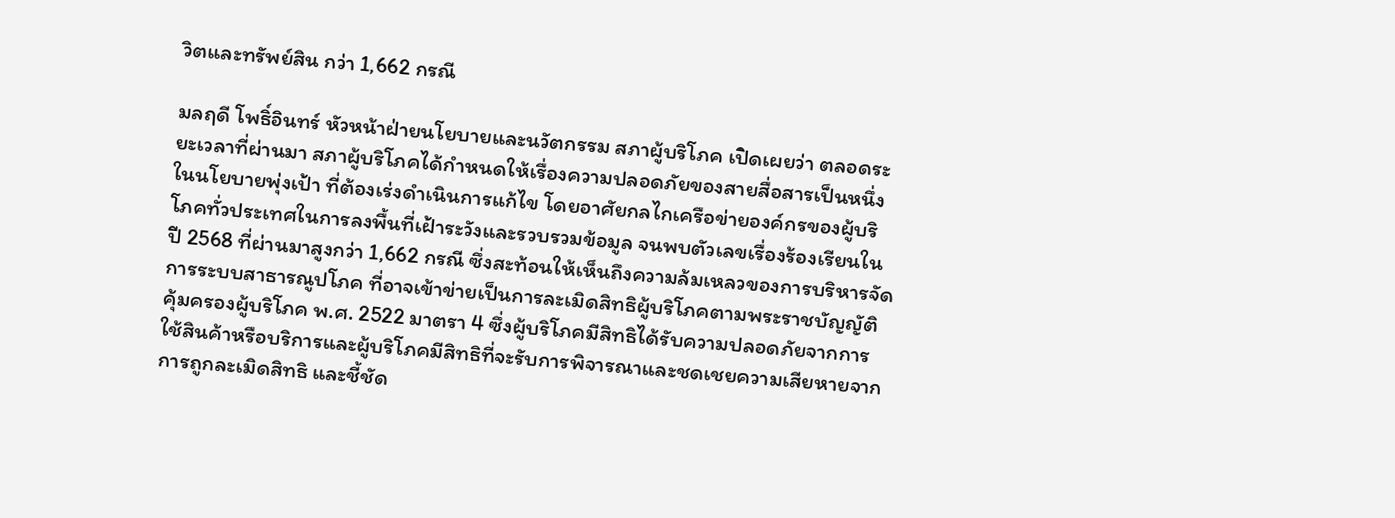วิตและทรัพย์สิน กว่า 1,662 กรณี

มลฤดี โพธิ์อินทร์ หัวหน้าฝ่ายนโยบายและนวัตกรรม สภาผู้บริโภค เปิดเผยว่า ตลอดระยะเวลาที่ผ่านมา สภาผู้บริโภคได้กำหนดให้เรื่องความปลอดภัยของสายสื่อสารเป็นหนึ่งในนโยบายพุ่งเป้า ที่ต้องเร่งดำเนินการแก้ไข โดยอาศัยกลไกเครือข่ายองค์กรของผู้บริโภคทั่วประเทศในการลงพื้นที่เฝ้าระวังและรวบรวมข้อมูล จนพบตัวเลขเรื่องร้องเรียนในปี 2568 ที่ผ่านมาสูงกว่า 1,662 กรณี ซึ่งสะท้อนให้เห็นถึงความล้มเหลวของการบริหารจัดการระบบสาธารณูปโภค ที่อาจเข้าข่ายเป็นการละเมิดสิทธิผู้บริโภคตามพระราชบัญญัติคุ้มครองผู้บริโภค พ.ศ. 2522 มาตรา 4 ซึ่งผู้บริโภคมีสิทธิได้รับความปลอดภัยจากการใช้สินค้าหรือบริการและผู้บริโภคมีสิทธิที่จะรับการพิจารณาและชดเชยความเสียหายจากการถูกละเมิดสิทธิ และชี้ชัด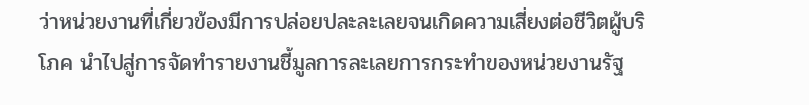ว่าหน่วยงานที่เกี่ยวข้องมีการปล่อยปละละเลยจนเกิดความเสี่ยงต่อชีวิตผู้บริโภค นำไปสู่การจัดทำรายงานชี้มูลการละเลยการกระทำของหน่วยงานรัฐ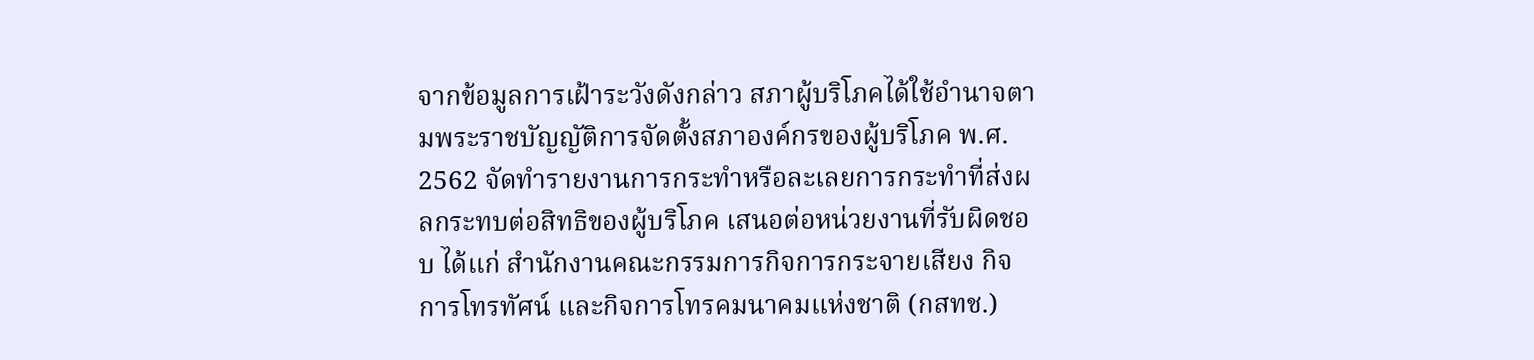จากข้อมูลการเฝ้าระวังดังกล่าว สภาผู้บริโภคได้ใช้อำนาจตามพระราชบัญญัติการจัดตั้งสภาองค์กรของผู้บริโภค พ.ศ. 2562 จัดทำรายงานการกระทำหรือละเลยการกระทำที่ส่งผลกระทบต่อสิทธิของผู้บริโภค เสนอต่อหน่วยงานที่รับผิดชอบ ได้แก่ สำนักงานคณะกรรมการกิจการกระจายเสียง กิจการโทรทัศน์ และกิจการโทรคมนาคมแห่งชาติ (กสทช.)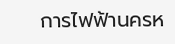การไฟฟ้านครห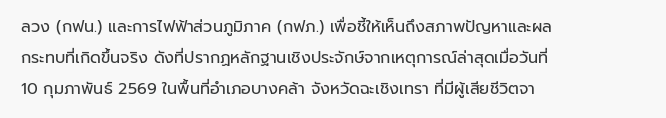ลวง (กฟน.) และการไฟฟ้าส่วนภูมิภาค (กฟภ.) เพื่อชี้ให้เห็นถึงสภาพปัญหาและผลกระทบที่เกิดขึ้นจริง ดังที่ปรากฏหลักฐานเชิงประจักษ์จากเหตุการณ์ล่าสุดเมื่อวันที่ 10 กุมภาพันธ์ 2569 ในพื้นที่อำเภอบางคล้า จังหวัดฉะเชิงเทรา ที่มีผู้เสียชีวิตจา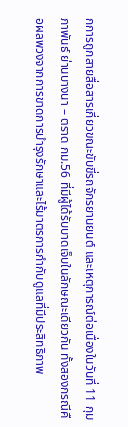กการถูกสายสื่อสารเกี่ยวขณะขับขี่รถจักรยานยนต์ และเหตุการณ์ต่อเนื่องในวันที่ 11 กุมภาพันธ์ ย่านบางนา – ตราด กม.56 ที่มีผู้ได้รับบาดเจ็บในลักษณะเดียวกัน ทั้งสองกรณีคือผลพวงจากการขาดการบำรุงรักษาและไร้มาตรการกำกับดูแลที่มีประสิทธิภาพ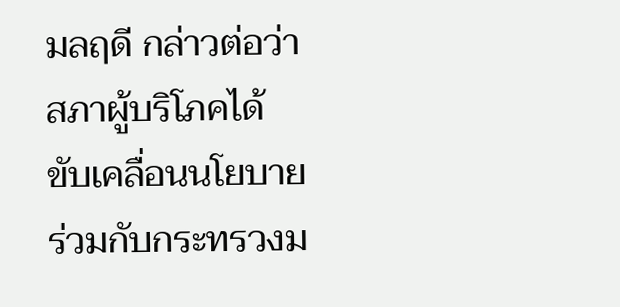มลฤดี กล่าวต่อว่า สภาผู้บริโภคได้ขับเคลื่อนนโยบายร่วมกับกระทรวงม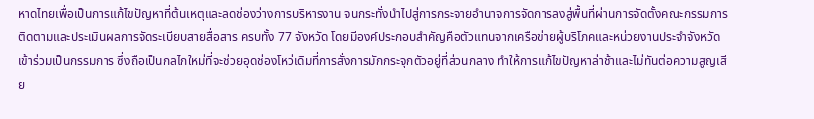หาดไทยเพื่อเป็นการแก้ไขปัญหาที่ต้นเหตุและลดช่องว่างการบริหารงาน จนกระทั่งนำไปสู่การกระจายอำนาจการจัดการลงสู่พื้นที่ผ่านการจัดตั้งคณะกรรมการติดตามและประเมินผลการจัดระเบียบสายสื่อสาร ครบทั้ง 77 จังหวัด โดยมีองค์ประกอบสำคัญคือตัวแทนจากเครือข่ายผู้บริโภคและหน่วยงานประจำจังหวัดเข้าร่วมเป็นกรรมการ ซึ่งถือเป็นกลไกใหม่ที่จะช่วยอุดช่องโหว่เดิมที่การสั่งการมักกระจุกตัวอยู่ที่ส่วนกลาง ทำให้การแก้ไขปัญหาล่าช้าและไม่ทันต่อความสูญเสีย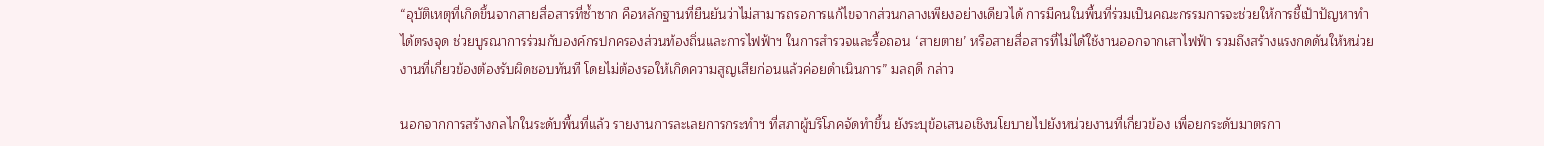“อุบัติเหตุที่เกิดขึ้นจากสายสื่อสารที่ซ้ำซาก คือหลักฐานที่ยืนยันว่าไม่สามารถรอการแก้ไขจากส่วนกลางเพียงอย่างเดียวได้ การมีคนในพื้นที่ร่วมเป็นคณะกรรมการจะช่วยให้การชี้เป้าปัญหาทำได้ตรงจุด ช่วยบูรณาการร่วมกับองค์กรปกครองส่วนท้องถิ่นและการไฟฟ้าฯ ในการสำรวจและรื้อถอน ‘สายตาย’ หรือสายสื่อสารที่ไม่ได้ใช้งานออกจากเสาไฟฟ้า รวมถึงสร้างแรงกดดันให้หน่วยงานที่เกี่ยวข้องต้องรับผิดชอบทันที โดยไม่ต้องรอให้เกิดความสูญเสียก่อนแล้วค่อยดำเนินการ” มลฤดี กล่าว

นอกจากการสร้างกลไกในระดับพื้นที่แล้ว รายงานการละเลยการกระทำฯ ที่สภาผู้บริโภคจัดทำขึ้น ยังระบุข้อเสนอเชิงนโยบายไปยังหน่วยงานที่เกี่ยวข้อง เพื่อยกระดับมาตรกา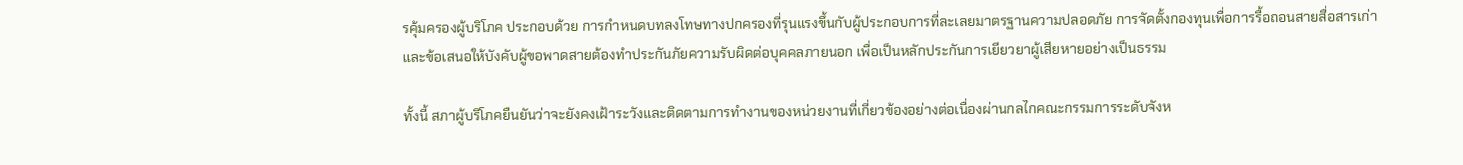รคุ้มครองผู้บริโภค ประกอบด้วย การกำหนดบทลงโทษทางปกครองที่รุนแรงขึ้นกับผู้ประกอบการที่ละเลยมาตรฐานความปลอดภัย การจัดตั้งกองทุนเพื่อการรื้อถอนสายสื่อสารเก่า และข้อเสนอให้บังคับผู้ขอพาดสายต้องทำประกันภัยความรับผิดต่อบุคคลภายนอก เพื่อเป็นหลักประกันการเยียวยาผู้เสียหายอย่างเป็นธรรม

ทั้งนี้ สภาผู้บริโภคยืนยันว่าจะยังคงเฝ้าระวังและติดตามการทำงานของหน่วยงานที่เกี่ยวข้องอย่างต่อเนื่องผ่านกลไกคณะกรรมการระดับจังห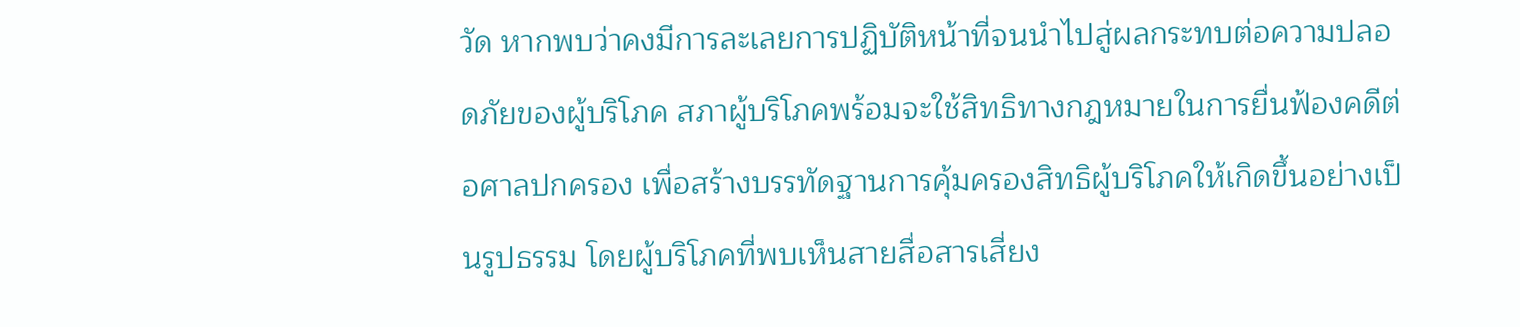วัด หากพบว่าคงมีการละเลยการปฏิบัติหน้าที่จนนำไปสู่ผลกระทบต่อความปลอดภัยของผู้บริโภค สภาผู้บริโภคพร้อมจะใช้สิทธิทางกฎหมายในการยื่นฟ้องคดีต่อศาลปกครอง เพื่อสร้างบรรทัดฐานการคุ้มครองสิทธิผู้บริโภคให้เกิดขึ้นอย่างเป็นรูปธรรม โดยผู้บริโภคที่พบเห็นสายสื่อสารเสี่ยง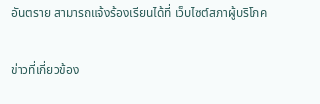อันตราย สามารถแจ้งร้องเรียนได้ที่ เว็บไซต์สภาผู้บริโภค

ข่าวที่เกี่ยวข้อง